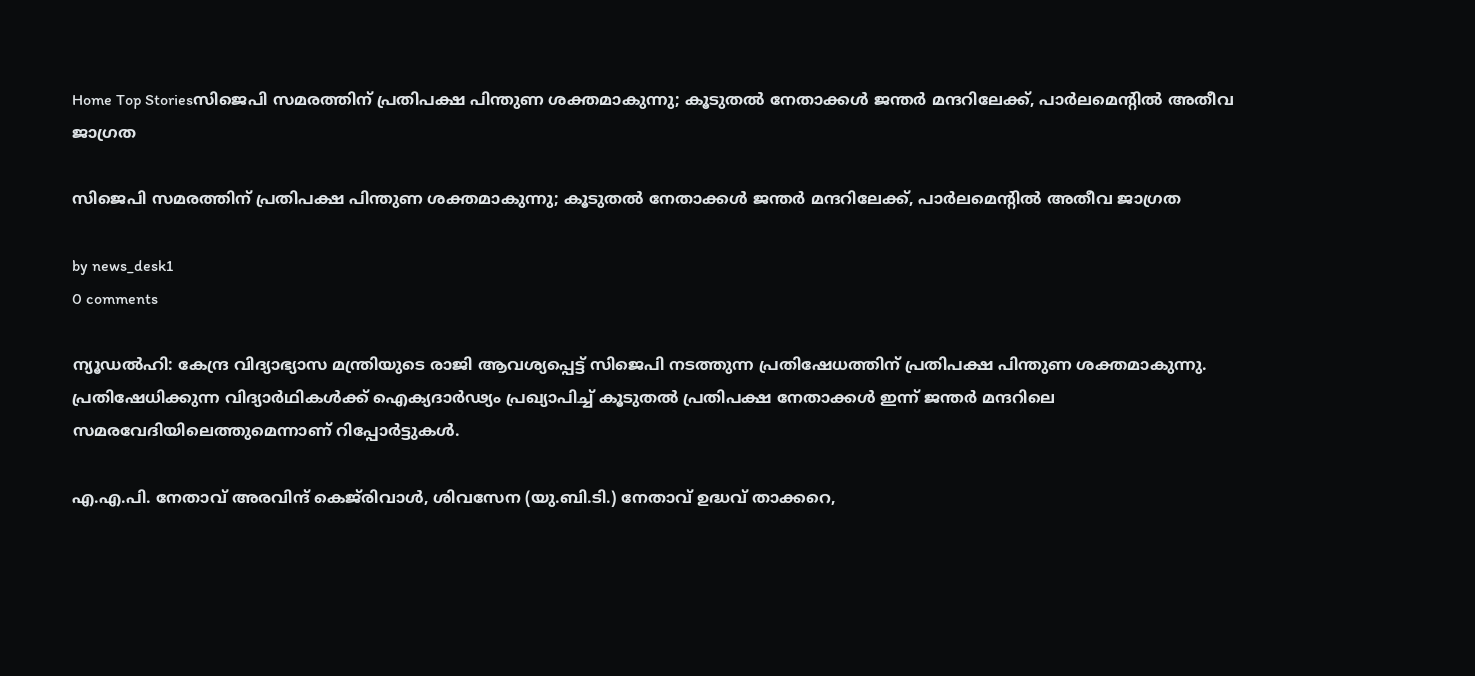Home Top Storiesസിജെപി സമരത്തിന് പ്രതിപക്ഷ പിന്തുണ ശക്തമാകുന്നു; കൂടുതൽ നേതാക്കൾ ജന്തർ മന്ദറിലേക്ക്, പാർലമെന്റിൽ അതീവ ജാഗ്രത

സിജെപി സമരത്തിന് പ്രതിപക്ഷ പിന്തുണ ശക്തമാകുന്നു; കൂടുതൽ നേതാക്കൾ ജന്തർ മന്ദറിലേക്ക്, പാർലമെന്റിൽ അതീവ ജാഗ്രത

by news_desk1
0 comments

ന്യൂഡൽഹി: കേന്ദ്ര വിദ്യാഭ്യാസ മന്ത്രിയുടെ രാജി ആവശ്യപ്പെട്ട് സിജെപി നടത്തുന്ന പ്രതിഷേധത്തിന് പ്രതിപക്ഷ പിന്തുണ ശക്തമാകുന്നു. പ്രതിഷേധിക്കുന്ന വിദ്യാർഥികൾക്ക് ഐക്യദാർഢ്യം പ്രഖ്യാപിച്ച് കൂടുതൽ പ്രതിപക്ഷ നേതാക്കൾ ഇന്ന് ജന്തർ മന്ദറിലെ സമരവേദിയിലെത്തുമെന്നാണ് റിപ്പോർട്ടുകൾ.

എ.എ.പി. നേതാവ് അരവിന്ദ് കെജ്‌രിവാൾ, ശിവസേന (യു.ബി.ടി.) നേതാവ് ഉദ്ധവ് താക്കറെ,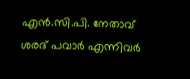എൻ.സി.പി. നേതാവ് ശരദ് പവാർ എന്നിവർ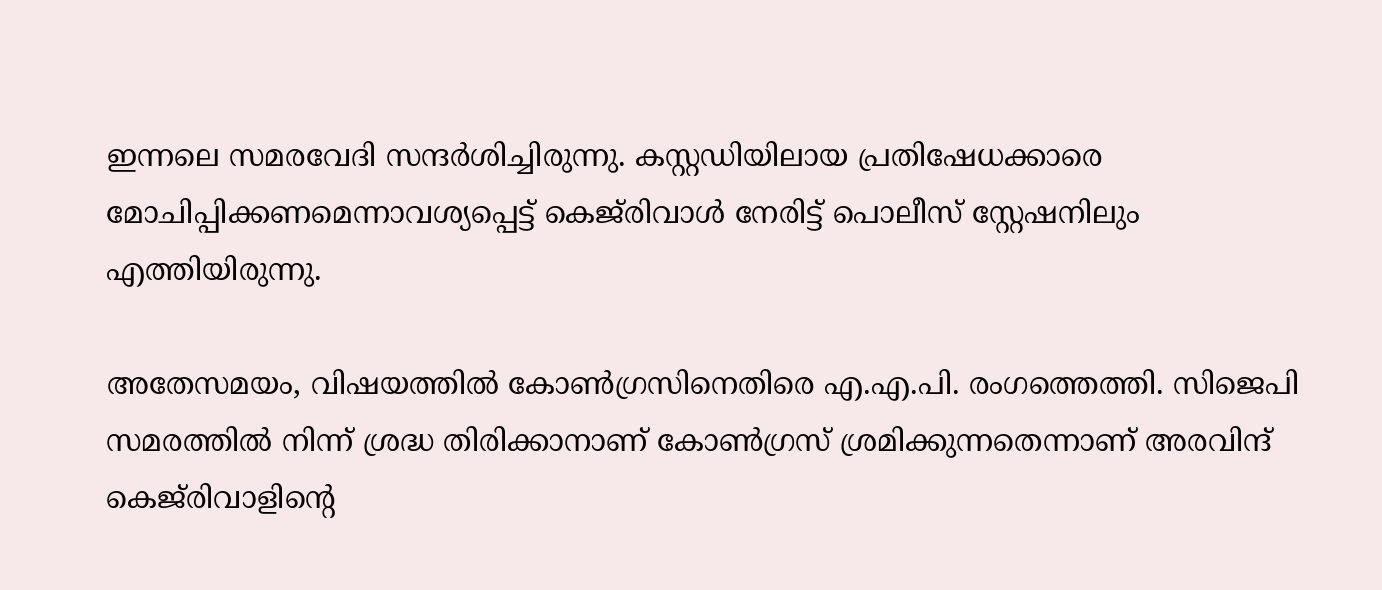ഇന്നലെ സമരവേദി സന്ദർശിച്ചിരുന്നു. കസ്റ്റഡിയിലായ പ്രതിഷേധക്കാരെ മോചിപ്പിക്കണമെന്നാവശ്യപ്പെട്ട് കെജ്‌രിവാൾ നേരിട്ട് പൊലീസ് സ്റ്റേഷനിലും എത്തിയിരുന്നു.

അതേസമയം, വിഷയത്തിൽ കോൺഗ്രസിനെതിരെ എ.എ.പി. രംഗത്തെത്തി. സിജെപി സമരത്തിൽ നിന്ന് ശ്രദ്ധ തിരിക്കാനാണ് കോൺഗ്രസ് ശ്രമിക്കുന്നതെന്നാണ് അരവിന്ദ് കെജ്‌രിവാളിന്റെ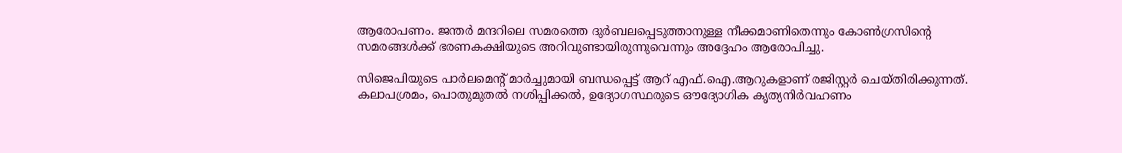ആരോപണം. ജന്തർ മന്ദറിലെ സമരത്തെ ദുർബലപ്പെടുത്താനുള്ള നീക്കമാണിതെന്നും കോൺഗ്രസിന്റെ സമരങ്ങൾക്ക് ഭരണകക്ഷിയുടെ അറിവുണ്ടായിരുന്നുവെന്നും അദ്ദേഹം ആരോപിച്ചു.

സിജെപിയുടെ പാർലമെന്റ് മാർച്ചുമായി ബന്ധപ്പെട്ട് ആറ് എഫ്.ഐ.ആറുകളാണ് രജിസ്റ്റർ ചെയ്തിരിക്കുന്നത്. കലാപശ്രമം, പൊതുമുതൽ നശിപ്പിക്കൽ, ഉദ്യോഗസ്ഥരുടെ ഔദ്യോഗിക കൃത്യനിർവഹണം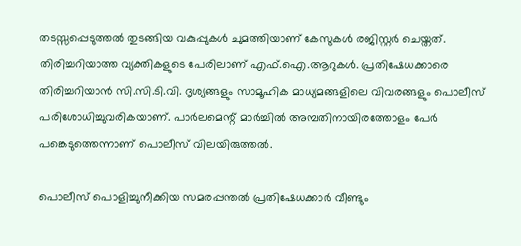തടസ്സപ്പെടുത്തൽ തുടങ്ങിയ വകുപ്പുകൾ ചുമത്തിയാണ് കേസുകൾ രജിസ്റ്റർ ചെയ്തത്. തിരിച്ചറിയാത്ത വ്യക്തികളുടെ പേരിലാണ് എഫ്.ഐ.ആറുകൾ. പ്രതിഷേധക്കാരെ തിരിച്ചറിയാൻ സി.സി.ടി.വി. ദൃശ്യങ്ങളും സാമൂഹിക മാധ്യമങ്ങളിലെ വിവരങ്ങളും പൊലീസ് പരിശോധിച്ചുവരികയാണ്. പാർലമെന്റ് മാർച്ചിൽ അമ്പതിനായിരത്തോളം പേർ പങ്കെടുത്തെന്നാണ് പൊലീസ് വിലയിരുത്തൽ.

പൊലീസ് പൊളിച്ചുനീക്കിയ സമരപ്പന്തൽ പ്രതിഷേധക്കാർ വീണ്ടും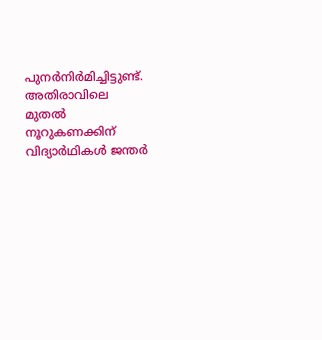പുനർനിർമിച്ചിട്ടുണ്ട്. അതിരാവിലെ മുതൽ നൂറുകണക്കിന് വിദ്യാർഥികൾ ജന്തർ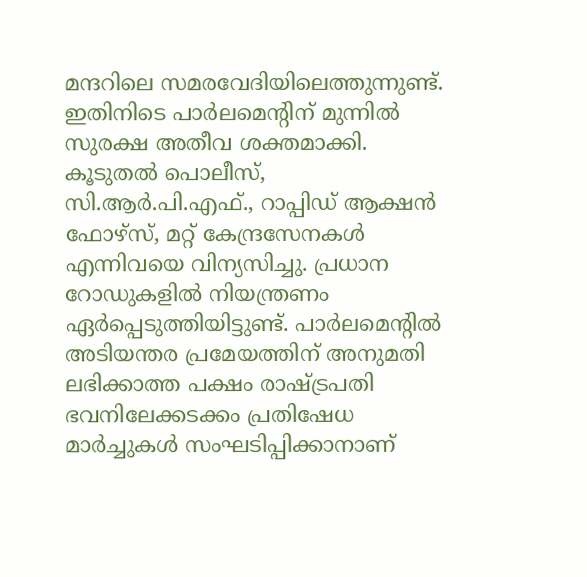മന്ദറിലെ സമരവേദിയിലെത്തുന്നുണ്ട്. ഇതിനിടെ പാർലമെന്റിന് മുന്നിൽ സുരക്ഷ അതീവ ശക്തമാക്കി. കൂടുതൽ പൊലീസ്, സി.ആർ.പി.എഫ്., റാപ്പിഡ് ആക്ഷൻ ഫോഴ്‌സ്, മറ്റ് കേന്ദ്രസേനകൾ എന്നിവയെ വിന്യസിച്ചു. പ്രധാന റോഡുകളിൽ നിയന്ത്രണം ഏർപ്പെടുത്തിയിട്ടുണ്ട്. പാർലമെന്റിൽ അടിയന്തര പ്രമേയത്തിന് അനുമതി ലഭിക്കാത്ത പക്ഷം രാഷ്ട്രപതി ഭവനിലേക്കടക്കം പ്രതിഷേധ മാർച്ചുകൾ സംഘടിപ്പിക്കാനാണ്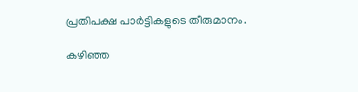പ്രതിപക്ഷ പാർട്ടികളുടെ തീരുമാനം.

കഴിഞ്ഞ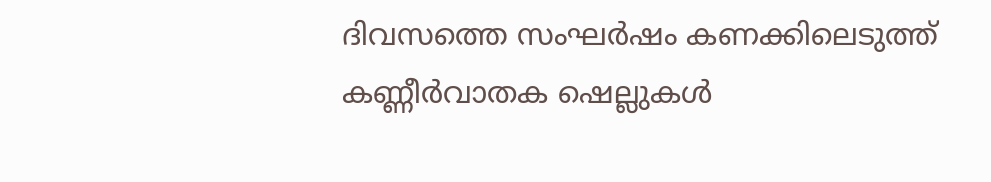ദിവസത്തെ സംഘർഷം കണക്കിലെടുത്ത് കണ്ണീർവാതക ഷെല്ലുകൾ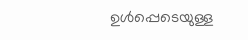ഉൾപ്പെടെയുള്ള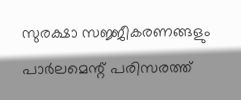സുരക്ഷാ സജ്ജീകരണങ്ങളും പാർലമെന്റ് പരിസരത്ത്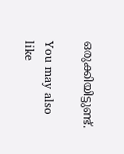ഒരുക്കിയിട്ടുണ്ട്.

You may also like